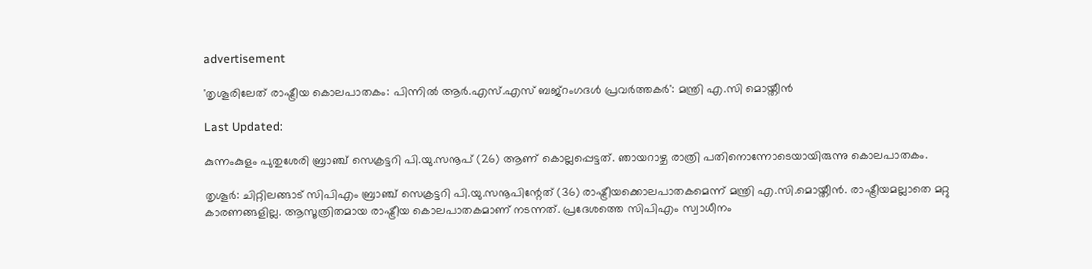advertisement

'തൃശൂരിലേത് രാഷ്ട്രീയ കൊലപാതകം: പിന്നിൽ ആർ.എസ്.എസ് ബജ്റംഗദൾ പ്രവർത്തകർ': മന്ത്രി എ.സി മൊയ്തീൻ

Last Updated:

കുന്നംകുളം പുതുശേരി ബ്രാഞ്ച് സെക്രട്ടറി പി.യു.സനൂപ് (26) ആണ് കൊല്ലപ്പെട്ടത്. ഞായറാഴ്ച രാത്രി പതിനൊന്നോടെയായിരുന്നു കൊലപാതകം.

തൃശൂർ: ചിറ്റിലങ്ങാട് സിപിഎം ബ്രാഞ്ച് സെക്രട്ടറി പി.യു.സനൂപിന്റേത് (36) രാഷ്ട്രീയക്കൊലപാതകമെന്ന് മന്ത്രി എ.സി.മൊയ്തീന്‍. രാഷ്ട്രീയമല്ലാതെ മറ്റു കാരണങ്ങളില്ല. ആസൂത്രിതമായ രാഷ്ട്രീയ കൊലപാതകമാണ് നടന്നത്. പ്രദേശത്തെ സിപിഎം സ്വാധീനം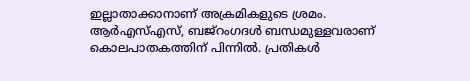ഇല്ലാതാക്കാനാണ് അക്രമികളുടെ ശ്രമം. ആര്‍എസ്എസ്, ബജ്റംഗദള്‍ ബന്ധമുള്ളവരാണ് കൊലപാതകത്തിന് പിന്നിൽ. പ്രതികൾ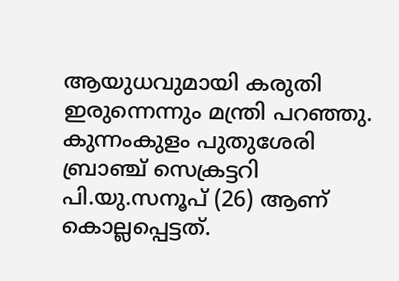ആയുധവുമായി കരുതി ഇരുന്നെന്നും മന്ത്രി പറഞ്ഞു.
കുന്നംകുളം പുതുശേരി ബ്രാഞ്ച് സെക്രട്ടറി പി.യു.സനൂപ് (26) ആണ് കൊല്ലപ്പെട്ടത്.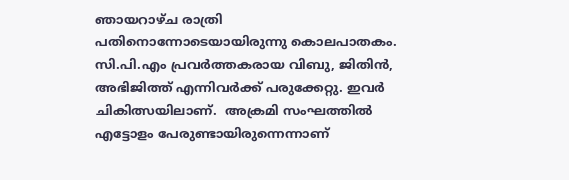ഞായറാഴ്ച രാത്രി പതിനൊന്നോടെയായിരുന്നു കൊലപാതകം. സി.പി.എം പ്രവർത്തകരായ വിബു, ജിതിൻ, അഭിജിത്ത് എന്നിവർക്ക് പരുക്കേറ്റു. ഇവർ ചികിത്സയിലാണ്.  അക്രമി സംഘത്തിൽ എട്ടോളം പേരുണ്ടായിരുന്നെന്നാണ്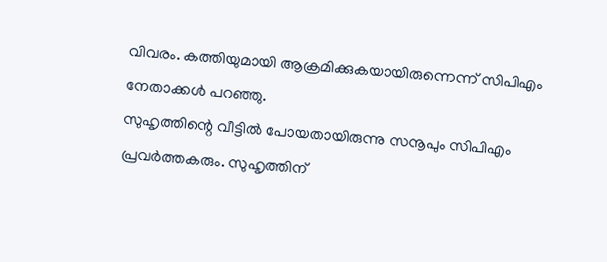വിവരം. കത്തിയുമായി ആക്രമിക്കുകയായിരുന്നെന്ന് സിപിഎം നേതാക്കൾ പറഞ്ഞു.
സുഹൃത്തിന്റെ വീട്ടില്‍ പോയതായിരുന്നു സനൂപും സിപിഎം പ്രവര്‍ത്തകരും. സുഹൃത്തിന്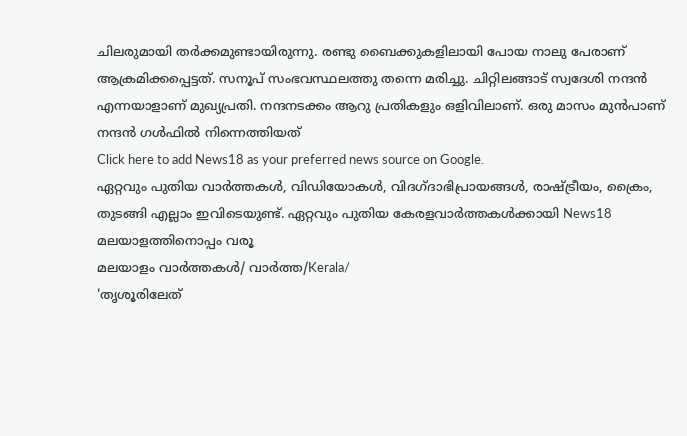ചിലരുമായി തര്‍ക്കമുണ്ടായിരുന്നു. രണ്ടു ബൈക്കുകളിലായി പോയ നാലു പേരാണ് ആക്രമിക്കപ്പെട്ടത്. സനൂപ് സംഭവസ്ഥലത്തു തന്നെ മരിച്ചു. ചിറ്റിലങ്ങാട് സ്വദേശി നന്ദന്‍ എന്നയാളാണ് മുഖ്യപ്രതി. നന്ദനടക്കം ആറു പ്രതികളും ഒളിവിലാണ്. ഒരു മാസം മുൻപാണ് നന്ദൻ ഗള്‍ഫില്‍ നിന്നെത്തിയത്
Click here to add News18 as your preferred news source on Google.
ഏറ്റവും പുതിയ വാർത്തകൾ, വിഡിയോകൾ, വിദഗ്ദാഭിപ്രായങ്ങൾ, രാഷ്ട്രീയം, ക്രൈം, തുടങ്ങി എല്ലാം ഇവിടെയുണ്ട്. ഏറ്റവും പുതിയ കേരളവാർത്തകൾക്കായി News18 മലയാളത്തിനൊപ്പം വരൂ
മലയാളം വാർത്തകൾ/ വാർത്ത/Kerala/
'തൃശൂരിലേത്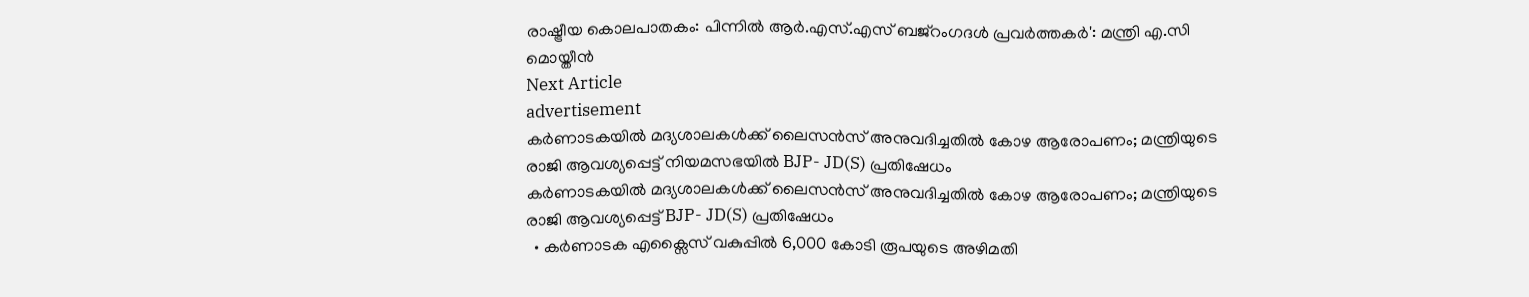രാഷ്ട്രീയ കൊലപാതകം: പിന്നിൽ ആർ.എസ്.എസ് ബജ്റംഗദൾ പ്രവർത്തകർ': മന്ത്രി എ.സി മൊയ്തീൻ
Next Article
advertisement
കർണാടകയിൽ‌ മദ്യശാലകൾക്ക് ലൈസൻസ് അനുവദിച്ചതിൽ കോഴ ആരോപണം; മന്ത്രിയുടെ രാജി ആവശ്യപ്പെട്ട് നിയമസഭയിൽ‌ BJP- JD(S) പ്രതിഷേധം
കർണാടകയിൽ‌ മദ്യശാലകൾക്ക് ലൈസൻസ് അനുവദിച്ചതിൽ കോഴ ആരോപണം; മന്ത്രിയുടെ രാജി ആവശ്യപ്പെട്ട് BJP- JD(S) പ്രതിഷേധം
  • കർണാടക എക്സൈസ് വകുപ്പിൽ 6,000 കോടി രൂപയുടെ അഴിമതി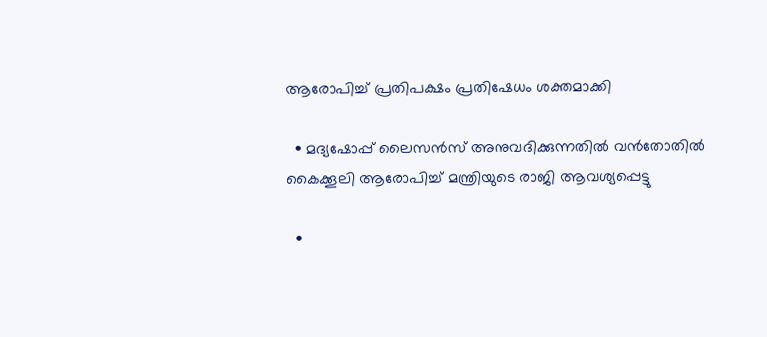ആരോപിച്ച് പ്രതിപക്ഷം പ്രതിഷേധം ശക്തമാക്കി

  • മദ്യഷോപ്പ് ലൈസൻസ് അനുവദിക്കുന്നതിൽ വൻതോതിൽ കൈക്കൂലി ആരോപിച്ച് മന്ത്രിയുടെ രാജി ആവശ്യപ്പെട്ടു

  •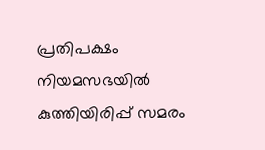പ്രതിപക്ഷം നിയമസഭയിൽ കുത്തിയിരിപ്പ് സമരം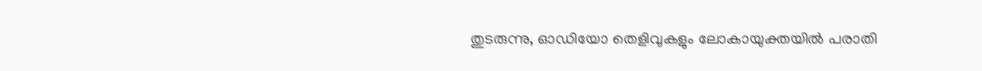തുടരുന്നു, ഓഡിയോ തെളിവുകളും ലോകായുക്തയിൽ പരാതി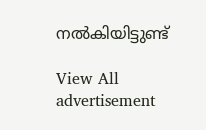നൽകിയിട്ടുണ്ട്

View All
advertisement